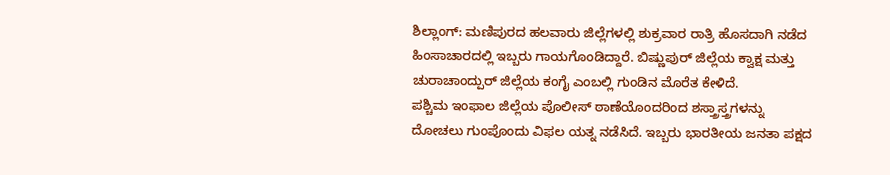ಶಿಲ್ಲಾಂಗ್: ಮಣಿಪುರದ ಹಲವಾರು ಜಿಲ್ಲೆಗಳಲ್ಲಿ ಶುಕ್ರವಾರ ರಾತ್ರಿ ಹೊಸದಾಗಿ ನಡೆದ ಹಿಂಸಾಚಾರದಲ್ಲಿ ಇಬ್ಬರು ಗಾಯಗೊಂಡಿದ್ದಾರೆ. ಬಿಷ್ಣುಪುರ್ ಜಿಲ್ಲೆಯ ಕ್ವಾಕ್ಷ ಮತ್ತು ಚುರಾಚಾಂದ್ಪುರ್ ಜಿಲ್ಲೆಯ ಕಂಗೈ ಎಂಬಲ್ಲಿ ಗುಂಡಿನ ಮೊರೆತ ಕೇಳಿದೆ.
ಪಶ್ಚಿಮ ಇಂಫಾಲ ಜಿಲ್ಲೆಯ ಪೊಲೀಸ್ ಠಾಣೆಯೊಂದರಿಂದ ಶಸ್ತ್ರಾಸ್ತ್ರಗಳನ್ನು ದೋಚಲು ಗುಂಪೊಂದು ವಿಫಲ ಯತ್ನ ನಡೆಸಿದೆ. ಇಬ್ಬರು ಭಾರತೀಯ ಜನತಾ ಪಕ್ಷದ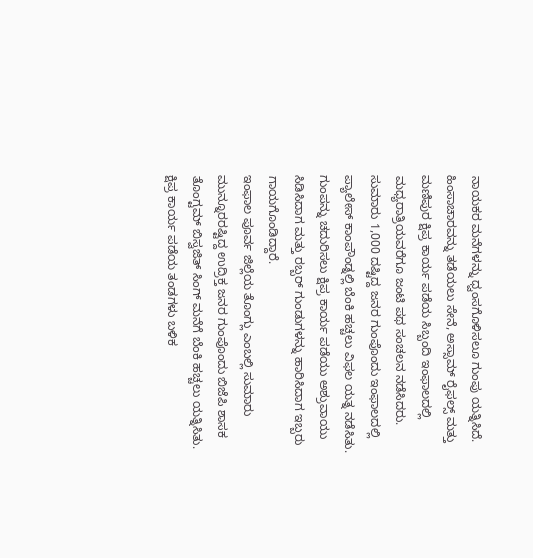ನಾಯಕರ ಮನೆಗಳನ್ನು ಧ್ವಂಸಗೊಳಿಸಲೂ ಗುಂಪು ಯತ್ನಿಸಿದೆ.
ಹಿಂಸಾಚಾರವನ್ನು ತಡೆಯಲು ಸೇನೆ, ಅಸ್ಸಾಮ್ ರೈಫಲ್ಸ್ ಮತ್ತು ಮಣಿಪುರ ಕ್ಷಿಪ್ರ ಕಾರ್ಯ ಪಡೆಯ ಸಿಬ್ಬಂದಿ ಇಂಫಾಲದಲ್ಲಿ ಮಧ್ಯರಾತ್ರಿಯವರೆಗೂ ಜಂಟಿ ಪಥ ಸಂಚಲನ ನಡೆಸಿದರು.
ಸುಮಾರು 1,000 ದಷ್ಟಿದ್ದ ಜನರ ಗುಂಪೊಂದು ಇಂಫಾಲದಲ್ಲಿ ಪ್ಯಾಲೇಸ್ ಕಾಂಪೌಂಡ್ನಲ್ಲಿ ಬೆಂಕಿ ಹಚ್ಚಲು ವಿಫಲ ಯತ್ನ ನಡೆಸಿತು. ಗುಂಪನ್ನು ಚದುರಿಸಲು ಕ್ಷಿಪ್ರ ಕಾರ್ಯ ಪಡೆಯು ಅಶ್ರುವಾಯು ಸಿಡಿಸಿದಾಗ ಮತ್ತು ರಬ್ಬರ್ ಗುಂಡುಗಳನ್ನು ಹಾರಿಸಿದಾಗ ಇಬ್ಬರು ಗಾಯಗೊಂಡಿದ್ದಾರೆ.
ಇಂಫಾಲ ಪೂರ್ವ ಜಿಲ್ಲೆಯ ತೊಂಗ್ಲು ಎಂಬಲ್ಲಿ ಸುಮಾರು ಮುನ್ನೂರರಷ್ಟಿದ್ದ ಉದ್ರಿಕ್ತ ಜನರ ಗುಂಪೊಂದು ಬಿಜೆಪಿ ಶಾಸಕ ತೊಂಗ್ಟಮ್ ಬಿಸ್ವಜಿತ್ ಸಿಂಗ್ ಮನೆಗೆ ಬೆಂಕಿ ಹಚ್ಚಲು ಯತ್ನಿಸಿತು.
ಕ್ಷಿಪ್ರ ಕಾರ್ಯ ಪಡೆಯ ತಂಡಗಳು ಬಳಿಕ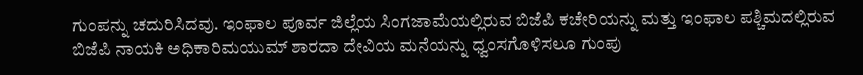ಗುಂಪನ್ನು ಚದುರಿಸಿದವು. ಇಂಫಾಲ ಪೂರ್ವ ಜಿಲ್ಲೆಯ ಸಿಂಗಜಾಮೆಯಲ್ಲಿರುವ ಬಿಜೆಪಿ ಕಚೇರಿಯನ್ನು ಮತ್ತು ಇಂಫಾಲ ಪಶ್ಚಿಮದಲ್ಲಿರುವ ಬಿಜೆಪಿ ನಾಯಕಿ ಅಧಿಕಾರಿಮಯುಮ್ ಶಾರದಾ ದೇವಿಯ ಮನೆಯನ್ನು ಧ್ವಂಸಗೊಳಿಸಲೂ ಗುಂಪು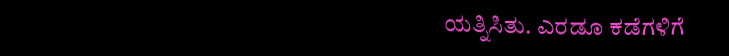ಯತ್ನಿಸಿತು. ಎರಡೂ ಕಡೆಗಳಿಗೆ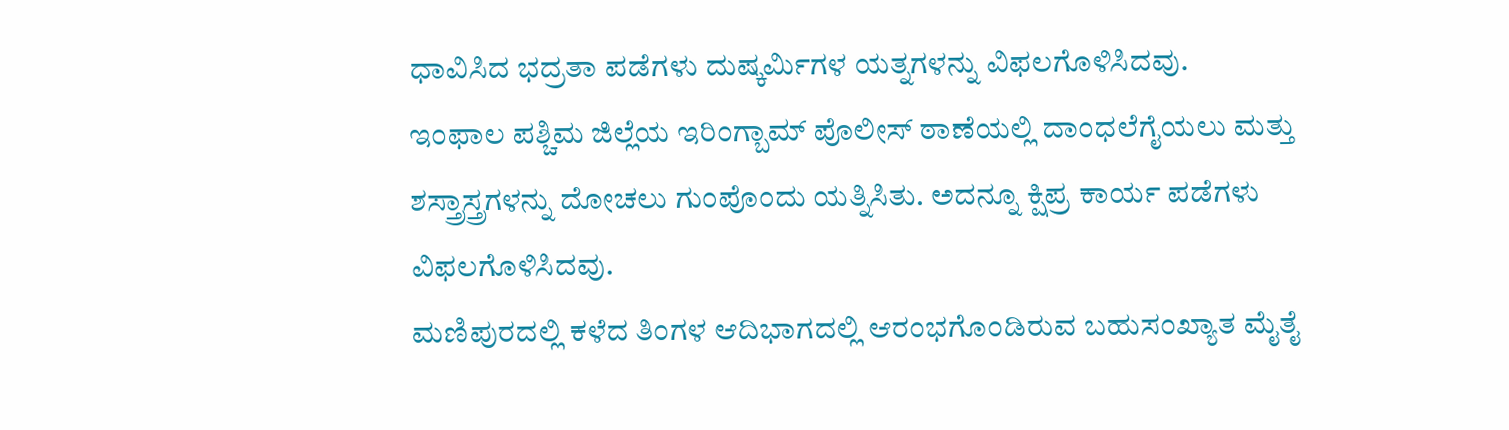ಧಾವಿಸಿದ ಭದ್ರತಾ ಪಡೆಗಳು ದುಷ್ಕರ್ಮಿಗಳ ಯತ್ನಗಳನ್ನು ವಿಫಲಗೊಳಿಸಿದವು.
ಇಂಫಾಲ ಪಶ್ಚಿಮ ಜಿಲ್ಲೆಯ ಇರಿಂಗ್ಬಾಮ್ ಪೊಲೀಸ್ ಠಾಣೆಯಲ್ಲಿ ದಾಂಧಲೆಗೈಯಲು ಮತ್ತು ಶಸ್ತ್ರಾಸ್ತ್ರಗಳನ್ನು ದೋಚಲು ಗುಂಪೊಂದು ಯತ್ನಿಸಿತು. ಅದನ್ನೂ ಕ್ಷಿಪ್ರ ಕಾರ್ಯ ಪಡೆಗಳು ವಿಫಲಗೊಳಿಸಿದವು.
ಮಣಿಪುರದಲ್ಲಿ ಕಳೆದ ತಿಂಗಳ ಆದಿಭಾಗದಲ್ಲಿ ಆರಂಭಗೊಂಡಿರುವ ಬಹುಸಂಖ್ಯಾತ ಮೈತೈ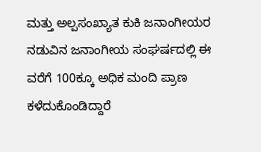ಮತ್ತು ಅಲ್ಪಸಂಖ್ಯಾತ ಕುಕಿ ಜನಾಂಗೀಯರ ನಡುವಿನ ಜನಾಂಗೀಯ ಸಂಘರ್ಷದಲ್ಲಿ ಈ ವರೆಗೆ 100ಕ್ಕೂ ಅಧಿಕ ಮಂದಿ ಪ್ರಾಣ ಕಳೆದುಕೊಂಡಿದ್ದಾರೆ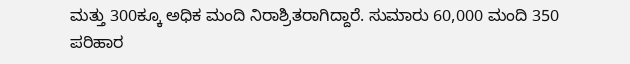ಮತ್ತು 300ಕ್ಕೂ ಅಧಿಕ ಮಂದಿ ನಿರಾಶ್ರಿತರಾಗಿದ್ದಾರೆ. ಸುಮಾರು 60,000 ಮಂದಿ 350 ಪರಿಹಾರ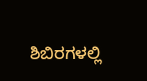ಶಿಬಿರಗಳಲ್ಲಿ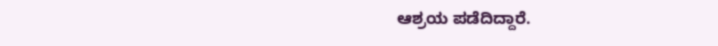ಆಶ್ರಯ ಪಡೆದಿದ್ದಾರೆ.